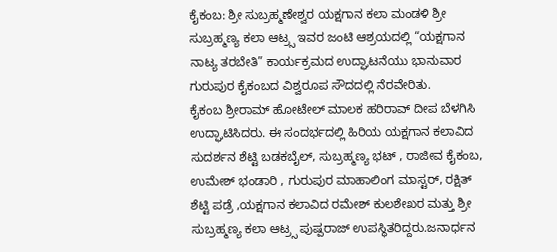ಕೈಕಂಬ: ಶ್ರೀ ಸುಬ್ರಹ್ಮಣೇಶ್ವರ ಯಕ್ಷಗಾನ ಕಲಾ ಮಂಡಳಿ ಶ್ರೀ ಸುಬ್ರಹ್ಮಣ್ಯ ಕಲಾ ಆಟ್ರ್ಸ ಇವರ ಜಂಟಿ ಆಶ್ರಯದಲ್ಲಿ “ಯಕ್ಷಗಾನ ನಾಟ್ಯ ತರಬೇತಿ” ಕಾರ್ಯಕ್ರಮದ ಉದ್ಘಾಟನೆಯು ಭಾನುವಾರ ಗುರುಪುರ ಕೈಕಂಬದ ವಿಶ್ವರೂಪ ಸೌದದಲ್ಲಿ ನೆರವೇರಿತು.
ಕೈಕಂಬ ಶ್ರೀರಾಮ್ ಹೋಟೇಲ್ ಮಾಲಕ ಹರಿರಾವ್ ದೀಪ ಬೆಳಗಿಸಿ ಉದ್ಘಾಟಿಸಿದರು. ಈ ಸಂದರ್ಭದಲ್ಲಿ ಹಿರಿಯ ಯಕ್ಷಗಾನ ಕಲಾವಿದ ಸುದರ್ಶನ ಶೆಟ್ಟಿ ಬಡಕಬೈಲ್, ಸುಬ್ರಹ್ಮಣ್ಯ ಭಟ್ , ರಾಜೀವ ಕೈಕಂಬ, ಉಮೇಶ್ ಭಂಡಾರಿ , ಗುರುಪುರ ಮಾಹಾಲಿಂಗ ಮಾಸ್ಟರ್, ರಕ್ಷಿತ್ ಶೆಟ್ಟಿ ಪಡ್ರೆ ,ಯಕ್ಷಗಾನ ಕಲಾವಿದ ರಮೇಶ್ ಕುಲಶೇಖರ ಮತ್ತು ಶ್ರೀ ಸುಬ್ರಹ್ಮಣ್ಯ ಕಲಾ ಆಟ್ರ್ಸ ಪುಷ್ಪರಾಜ್ ಉಪಸ್ಥಿತರಿದ್ದರು.ಜನಾರ್ಧನ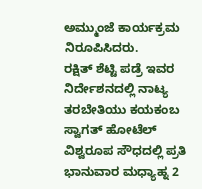ಅಮ್ಮುಂಜೆ ಕಾರ್ಯಕ್ರಮ ನಿರೂಪಿಸಿದರು.
ರಕ್ಷಿತ್ ಶೆಟ್ಟಿ ಪಡ್ರೆ ಇವರ ನಿರ್ದೇಶನದಲ್ಲಿ ನಾಟ್ಯ ತರಬೇತಿಯು ಕಯಕಂಬ ಸ್ವಾಗತ್ ಹೋಟೆಲ್ ವಿಶ್ವರೂಪ ಸೌಧದಲ್ಲಿ ಪ್ರತಿ ಭಾನುವಾರ ಮಧ್ಯಾಹ್ನ 2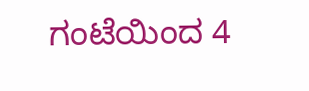ಗಂಟೆಯಿಂದ 4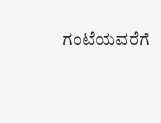ಗಂಟೆಯವರೆಗೆ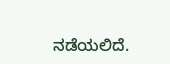ನಡೆಯಲಿದೆ.